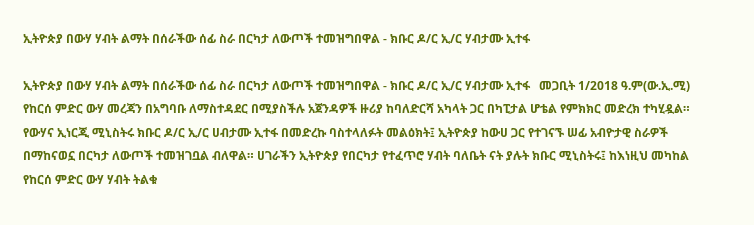ኢትዮጵያ በውሃ ሃብት ልማት በሰራችው ሰፊ ስራ በርካታ ለውጦች ተመዝግበዋል - ክቡር ዶ/ር ኢ/ር ሃብታሙ ኢተፋ

ኢትዮጵያ በውሃ ሃብት ልማት በሰራችው ሰፊ ስራ በርካታ ለውጦች ተመዝግበዋል - ክቡር ዶ/ር ኢ/ር ሃብታሙ ኢተፋ   መጋቢት 1/2018 ዓ.ም(ው.ኢ.ሚ) የከርሰ ምድር ውሃ መረጃን በአግባቡ ለማስተዳደር በሚያስችሉ አጀንዳዎች ዙሪያ ከባለድርሻ አካላት ጋር በካፒታል ሆቴል የምክክር መድረክ ተካሂዷል። የውሃና ኢነርጂ ሚኒስትሩ ክቡር ዶ/ር ኢ/ር ሀብታሙ ኢተፋ በመድረኩ ባስተላለፉት መልዕክት፤ ኢትዮጵያ ከውሀ ጋር የተገናኙ ሠፊ አብዮታዊ ስራዎች በማከናወኗ በርካታ ለውጦች ተመዝገቧል ብለዋል። ሀገራችን ኢትዮጵያ የበርካታ የተፈጥሮ ሃብት ባለቤት ናት ያሉት ክቡር ሚኒስትሩ፤ ከእነዚህ መካከል የከርሰ ምድር ውሃ ሃብት ትልቁ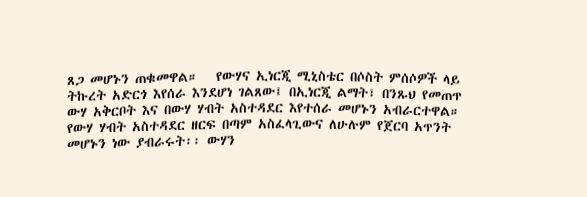ጸጋ መሆኑን ጠቁመዋል።   የውሃና ኢነርጂ ሚኒስቴር በሶስት ምሰሶዎች ላይ ትኩረት አድርጎ እየሰራ እንደሆነ ገልጸው፤ በኢነርጂ ልማት፣ በንጹህ የመጠጥ ውሃ አቅርቦት እና በውሃ ሃብት አስተዳደር እየተሰራ መሆኑን አብራርተዋል። የውሃ ሃብት አስተዳደር ዘርፍ በጣም አስፈላጊውና ለሁሉም የጀርባ አጥንት መሆኑን ነው ያብራሩት፡፡ ውሃን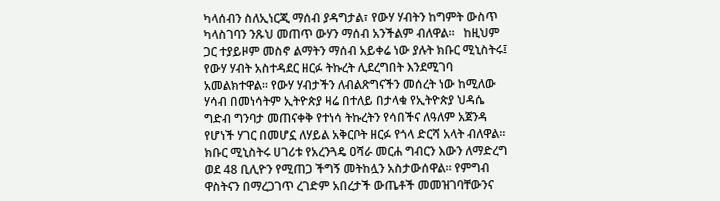ካላሰብን ስለኢነርጂ ማሰብ ያዳግታል፣ የውሃ ሃብትን ከግምት ውስጥ ካላስገባን ንጹህ መጠጥ ውሃን ማሰብ አንችልም ብለዋል።   ከዚህም ጋር ተያይዞም መስኖ ልማትን ማሰብ አይቀሬ ነው ያሉት ክቡር ሚኒስትሩ፤ የውሃ ሃብት አስተዳደር ዘርፉ ትኩረት ሊደረግበት እንደሚገባ አመልክተዋል። የውሃ ሃብታችን ለብልጽግናችን መሰረት ነው ከሚለው ሃሳብ በመነሳትም ኢትዮጵያ ዛሬ በተለይ በታላቁ የኢትዮጵያ ህዳሴ ግድብ ግንባታ መጠናቀቅ የተነሳ ትኩረትን የሳበችና ለዓለም አጀንዳ የሆነች ሃገር በመሆኗ ለሃይል አቅርቦት ዘርፉ የጎላ ድርሻ አላት ብለዋል፡፡   ክቡር ሚኒስትሩ ሀገሪቱ የአረንጓዴ ዐሻራ መርሐ ግብርን እውን ለማድረግ ወደ 48 ቢሊዮን የሚጠጋ ችግኝ መትከሏን አስታውሰዋል። የምግብ ዋስትናን በማረጋገጥ ረገድም አበረታች ውጤቶች መመዝገባቸውንና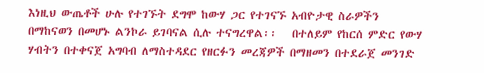እነዚህ ውጤቶች ሁሉ የተገኙት ደግሞ ከውሃ ጋር የተገናኙ አብዮታዊ ስራዎችን በማከናወን በመሆኑ ልንኮራ ይገባናል ሲሉ ተናግረዋል፡፡   በተለይም የከርሰ ምድር የውሃ ሃብትን በተቀናጀ አግባብ ለማስተዳደር የዘርፉን መረጃዎች በማዘመን በተደራጀ መንገድ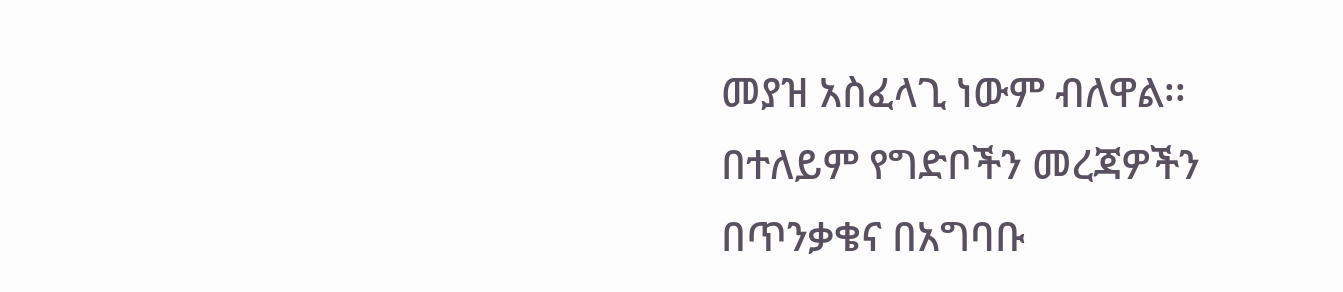መያዝ አስፈላጊ ነውም ብለዋል፡፡ በተለይም የግድቦችን መረጃዎችን በጥንቃቄና በአግባቡ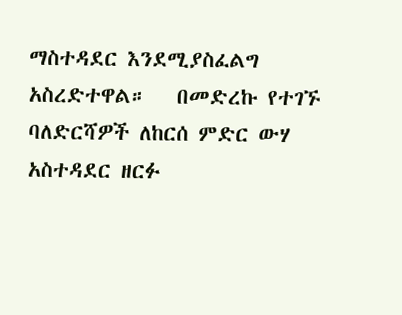ማስተዳደር እንደሚያስፈልግ አስረድተዋል።   በመድረኩ የተገኙ ባለድርሻዎች ለከርሰ ምድር ውሃ አስተዳደር ዘርፉ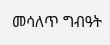መሳለጥ ግብዓት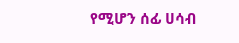የሚሆን ሰፊ ሀሳብ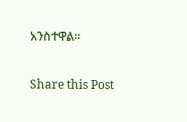አንስተዋል።

Share this Post